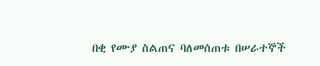በቂ የሙያ ስልጠና ባለመሰጠቱ በሠራተኞች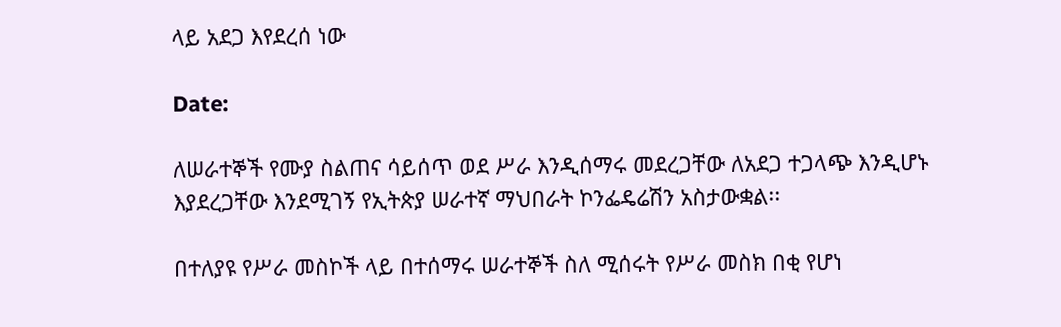ላይ አደጋ እየደረሰ ነው

Date:

ለሠራተኞች የሙያ ስልጠና ሳይሰጥ ወደ ሥራ እንዲሰማሩ መደረጋቸው ለአደጋ ተጋላጭ እንዲሆኑ እያደረጋቸው እንደሚገኝ የኢትጵያ ሠራተኛ ማህበራት ኮንፌዴሬሽን አስታውቋል፡፡

በተለያዩ የሥራ መስኮች ላይ በተሰማሩ ሠራተኞች ስለ ሚሰሩት የሥራ መስክ በቂ የሆነ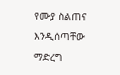የሙያ ስልጠና እንዲሰጣቸው ማድረግ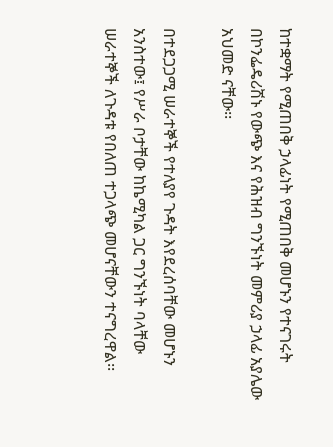ከተቋማት የሚጠበቅ ኃላፊነት የሚጠበቅ መሆኑን የተናገሩት በኮንፌዴሪሽኑ የውጭ እና የሕዝብ ግንኙነት መምሪያ ኃላፊ አያሌው አህመድ ናቸው፡፡

በተደጋጋሚ ሠራተኞች የተለያየ ጉዳት እየደረሰባቸው መሆኑን አንስተው፤ የሥራ ቦታቸው ከኬሚካል ጋር ግንኙነት ባላቸው ሠራተኞች ለጉዳቱ የበለጠ ተጋላጭ መሆናቸውን ተናግረዋል፡፡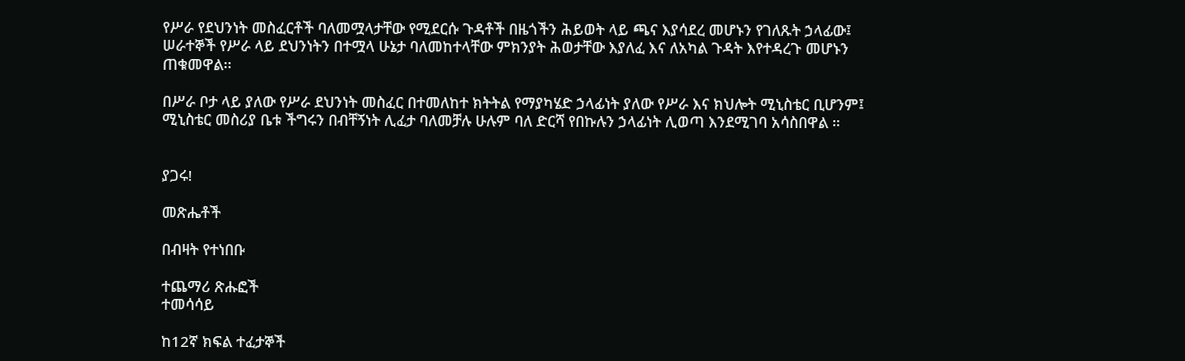የሥራ የደህንነት መስፈርቶች ባለመሟላታቸው የሚደርሱ ጉዳቶች በዜጎችን ሕይወት ላይ ጫና እያሳደረ መሆኑን የገለጹት ኃላፊው፤ ሠራተኞች የሥራ ላይ ደህንነትን በተሟላ ሁኔታ ባለመከተላቸው ምክንያት ሕወታቸው እያለፈ እና ለአካል ጉዳት እየተዳረጉ መሆኑን ጠቁመዋል፡፡

በሥራ ቦታ ላይ ያለው የሥራ ደህንነት መስፈር በተመለከተ ክትትል የማያካሄድ ኃላፊነት ያለው የሥራ እና ክህሎት ሚኒስቴር ቢሆንም፤ ሚኒስቴር መስሪያ ቤቱ ችግሩን በብቸኝነት ሊፈታ ባለመቻሉ ሁሉም ባለ ድርሻ የበኩሉን ኃላፊነት ሊወጣ እንደሚገባ አሳስበዋል ።


ያጋሩ!

መጽሔቶች

በብዛት የተነበቡ

ተጨማሪ ጽሑፎች
ተመሳሳይ

ከ12ኛ ክፍል ተፈታኞች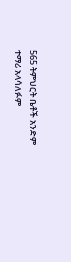565 ትምህርት ቤቶች አንድም ተማሪ አላሳለፉም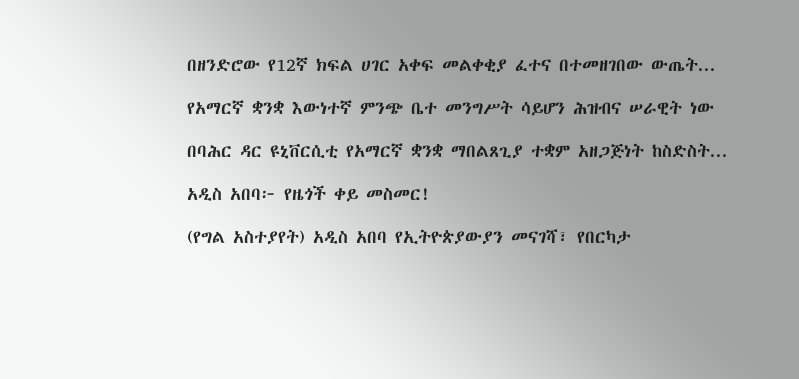በዘንድሮው የ12ኛ ክፍል ሀገር አቀፍ መልቀቂያ ፈተና በተመዘገበው ውጤት...

የአማርኛ ቋንቋ እውነተኛ ምንጭ ቤተ መንግሥት ሳይሆን ሕዝብና ሠራዊት ነው

በባሕር ዳር ዩኒቨርሲቲ የአማርኛ ቋንቋ ማበልጸጊያ ተቋም አዘጋጅነት ከስድስት...

አዲስ አበባ፦ የዜጎች ቀይ መስመር!

(የግል አስተያየት) አዲስ አበባ የኢትዮጵያውያን መናገሻ፣ የበርካታ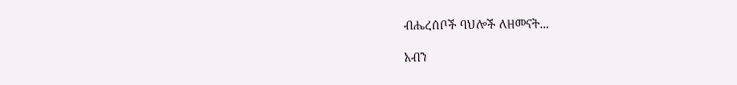ብሔረሰቦች ባህሎች ለዘመናት...

አብን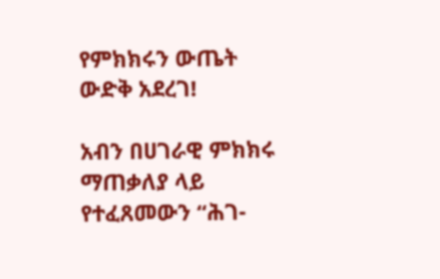የምክክሩን ውጤት ውድቅ አደረገ!

አብን በሀገራዊ ምክክሩ ማጠቃለያ ላይ የተፈጸመውን “ሕገ-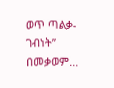ወጥ ጣልቃ-ገብነት” በመቃወም...